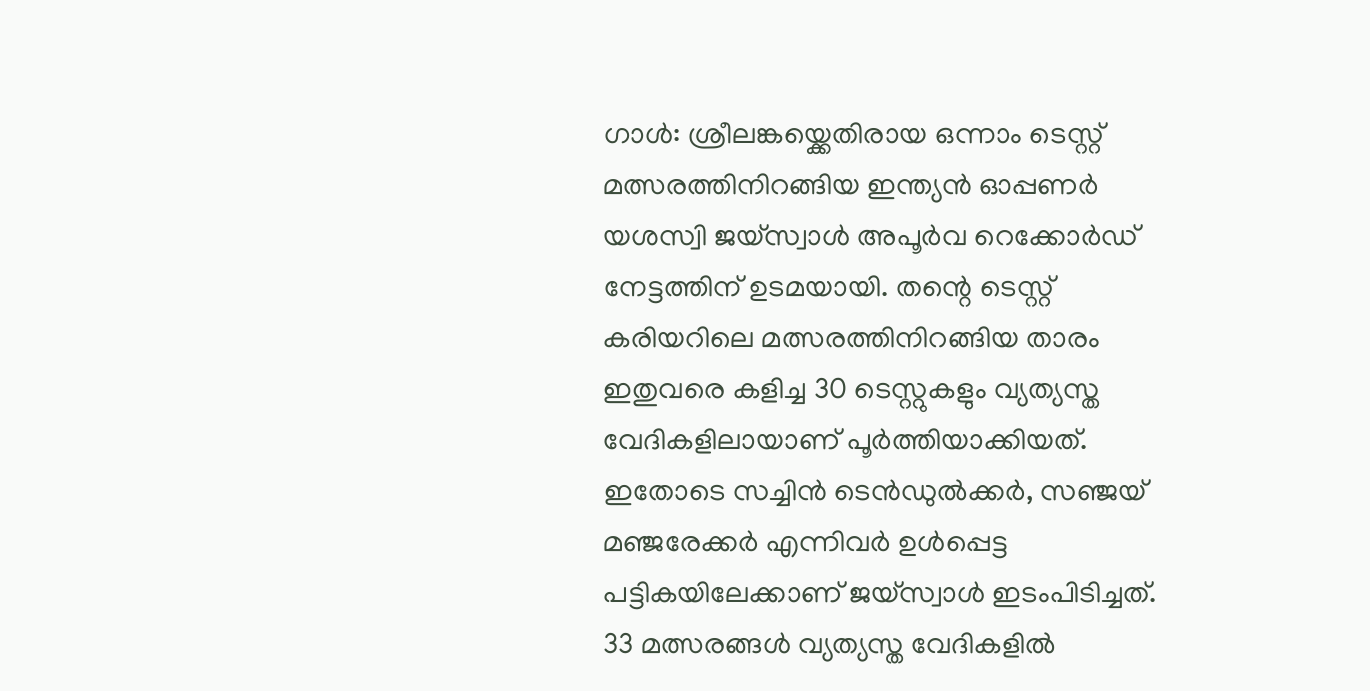ഗാൾ: ശ്രീലങ്കയ്ക്കെതിരായ ഒന്നാം ടെസ്റ്റ് മത്സരത്തിനിറങ്ങിയ ഇന്ത്യൻ ഓപ്പണർ യശസ്വി ജയ്സ്വാൾ അപൂർവ റെക്കോർഡ് നേട്ടത്തിന് ഉടമയായി. തന്റെ ടെസ്റ്റ് കരിയറിലെ മത്സരത്തിനിറങ്ങിയ താരം ഇതുവരെ കളിച്ച 30 ടെസ്റ്റുകളും വ്യത്യസ്ത വേദികളിലായാണ് പൂർത്തിയാക്കിയത്. ഇതോടെ സച്ചിൻ ടെൻഡുൽക്കർ, സഞ്ജയ് മഞ്ജരേക്കർ എന്നിവർ ഉൾപ്പെട്ട പട്ടികയിലേക്കാണ് ജയ്സ്വാൾ ഇടംപിടിച്ചത്. 33 മത്സരങ്ങൾ വ്യത്യസ്ത വേദികളിൽ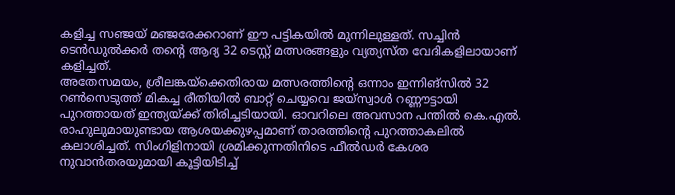കളിച്ച സഞ്ജയ് മഞ്ജരേക്കറാണ് ഈ പട്ടികയിൽ മുന്നിലുള്ളത്. സച്ചിൻ ടെൻഡുൽക്കർ തന്റെ ആദ്യ 32 ടെസ്റ്റ് മത്സരങ്ങളും വ്യത്യസ്ത വേദികളിലായാണ് കളിച്ചത്.
അതേസമയം, ശ്രീലങ്കയ്ക്കെതിരായ മത്സരത്തിന്റെ ഒന്നാം ഇന്നിങ്സിൽ 32 റൺസെടുത്ത് മികച്ച രീതിയിൽ ബാറ്റ് ചെയ്യവെ ജയ്സ്വാൾ റണ്ണൗട്ടായി പുറത്തായത് ഇന്ത്യയ്ക്ക് തിരിച്ചടിയായി. ഓവറിലെ അവസാന പന്തിൽ കെ.എൽ. രാഹുലുമായുണ്ടായ ആശയക്കുഴപ്പമാണ് താരത്തിന്റെ പുറത്താകലിൽ കലാശിച്ചത്. സിംഗിളിനായി ശ്രമിക്കുന്നതിനിടെ ഫീൽഡർ കേശര നുവാൻതരയുമായി കൂട്ടിയിടിച്ച്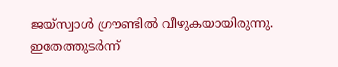ജയ്സ്വാൾ ഗ്രൗണ്ടിൽ വീഴുകയായിരുന്നു. ഇതേത്തുടർന്ന്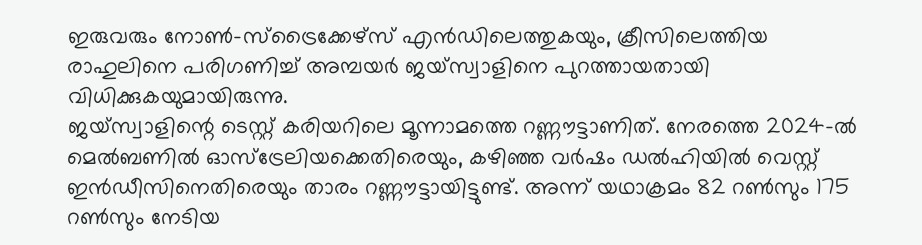ഇരുവരും നോൺ-സ്ട്രൈക്കേഴ്സ് എൻഡിലെത്തുകയും, ക്രീസിലെത്തിയ രാഹുലിനെ പരിഗണിച്ച് അമ്പയർ ജയ്സ്വാളിനെ പുറത്തായതായി വിധിക്കുകയുമായിരുന്നു.
ജയ്സ്വാളിന്റെ ടെസ്റ്റ് കരിയറിലെ മൂന്നാമത്തെ റണ്ണൗട്ടാണിത്. നേരത്തെ 2024-ൽ മെൽബണിൽ ഓസ്ട്രേലിയക്കെതിരെയും, കഴിഞ്ഞ വർഷം ഡൽഹിയിൽ വെസ്റ്റ് ഇൻഡീസിനെതിരെയും താരം റണ്ണൗട്ടായിട്ടുണ്ട്. അന്ന് യഥാക്രമം 82 റൺസും 175 റൺസും നേടിയ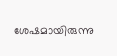ശേഷമായിരുന്നു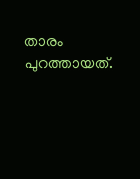താരം പുറത്തായത്.